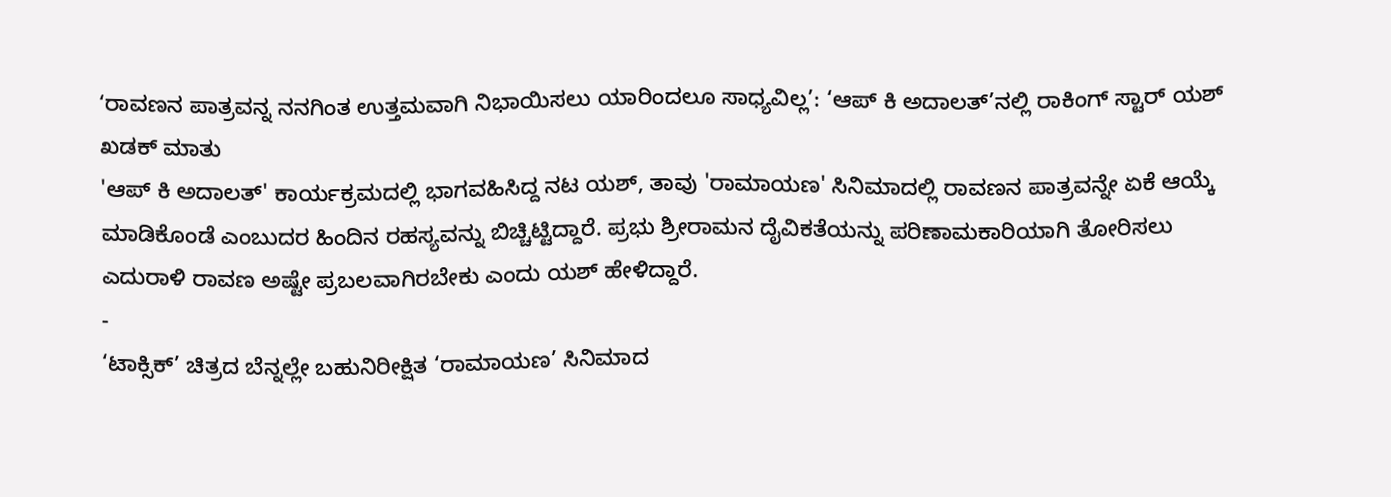ʻರಾವಣನ ಪಾತ್ರವನ್ನ ನನಗಿಂತ ಉತ್ತಮವಾಗಿ ನಿಭಾಯಿಸಲು ಯಾರಿಂದಲೂ ಸಾಧ್ಯವಿಲ್ಲ’: ‘ಆಪ್ ಕಿ ಅದಾಲತ್’ನಲ್ಲಿ ರಾಕಿಂಗ್ ಸ್ಟಾರ್ ಯಶ್ ಖಡಕ್ ಮಾತು
'ಆಪ್ ಕಿ ಅದಾಲತ್' ಕಾರ್ಯಕ್ರಮದಲ್ಲಿ ಭಾಗವಹಿಸಿದ್ದ ನಟ ಯಶ್, ತಾವು 'ರಾಮಾಯಣ' ಸಿನಿಮಾದಲ್ಲಿ ರಾವಣನ ಪಾತ್ರವನ್ನೇ ಏಕೆ ಆಯ್ಕೆ ಮಾಡಿಕೊಂಡೆ ಎಂಬುದರ ಹಿಂದಿನ ರಹಸ್ಯವನ್ನು ಬಿಚ್ಚಿಟ್ಟಿದ್ದಾರೆ. ಪ್ರಭು ಶ್ರೀರಾಮನ ದೈವಿಕತೆಯನ್ನು ಪರಿಣಾಮಕಾರಿಯಾಗಿ ತೋರಿಸಲು ಎದುರಾಳಿ ರಾವಣ ಅಷ್ಟೇ ಪ್ರಬಲವಾಗಿರಬೇಕು ಎಂದು ಯಶ್ ಹೇಳಿದ್ದಾರೆ.
-
‘ಟಾಕ್ಸಿಕ್’ ಚಿತ್ರದ ಬೆನ್ನಲ್ಲೇ ಬಹುನಿರೀಕ್ಷಿತ ‘ರಾಮಾಯಣ’ ಸಿನಿಮಾದ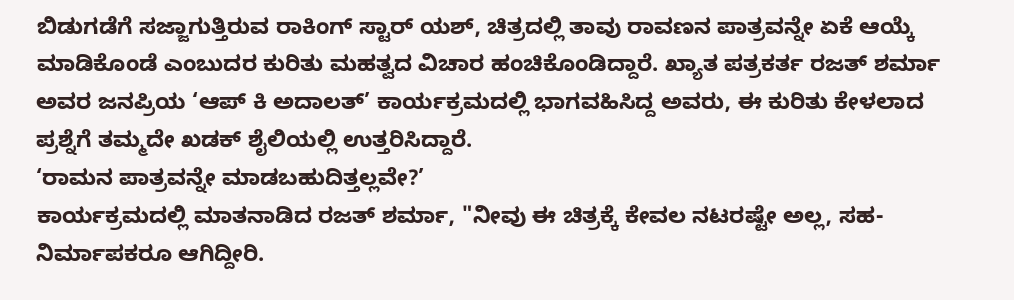ಬಿಡುಗಡೆಗೆ ಸಜ್ಜಾಗುತ್ತಿರುವ ರಾಕಿಂಗ್ ಸ್ಟಾರ್ ಯಶ್, ಚಿತ್ರದಲ್ಲಿ ತಾವು ರಾವಣನ ಪಾತ್ರವನ್ನೇ ಏಕೆ ಆಯ್ಕೆ ಮಾಡಿಕೊಂಡೆ ಎಂಬುದರ ಕುರಿತು ಮಹತ್ವದ ವಿಚಾರ ಹಂಚಿಕೊಂಡಿದ್ದಾರೆ. ಖ್ಯಾತ ಪತ್ರಕರ್ತ ರಜತ್ ಶರ್ಮಾ ಅವರ ಜನಪ್ರಿಯ ‘ಆಪ್ ಕಿ ಅದಾಲತ್’ ಕಾರ್ಯಕ್ರಮದಲ್ಲಿ ಭಾಗವಹಿಸಿದ್ದ ಅವರು, ಈ ಕುರಿತು ಕೇಳಲಾದ ಪ್ರಶ್ನೆಗೆ ತಮ್ಮದೇ ಖಡಕ್ ಶೈಲಿಯಲ್ಲಿ ಉತ್ತರಿಸಿದ್ದಾರೆ.
‘ರಾಮನ ಪಾತ್ರವನ್ನೇ ಮಾಡಬಹುದಿತ್ತಲ್ಲವೇ?’
ಕಾರ್ಯಕ್ರಮದಲ್ಲಿ ಮಾತನಾಡಿದ ರಜತ್ ಶರ್ಮಾ, "ನೀವು ಈ ಚಿತ್ರಕ್ಕೆ ಕೇವಲ ನಟರಷ್ಟೇ ಅಲ್ಲ, ಸಹ-ನಿರ್ಮಾಪಕರೂ ಆಗಿದ್ದೀರಿ.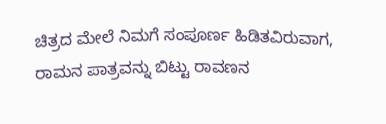ಚಿತ್ರದ ಮೇಲೆ ನಿಮಗೆ ಸಂಪೂರ್ಣ ಹಿಡಿತವಿರುವಾಗ, ರಾಮನ ಪಾತ್ರವನ್ನು ಬಿಟ್ಟು ರಾವಣನ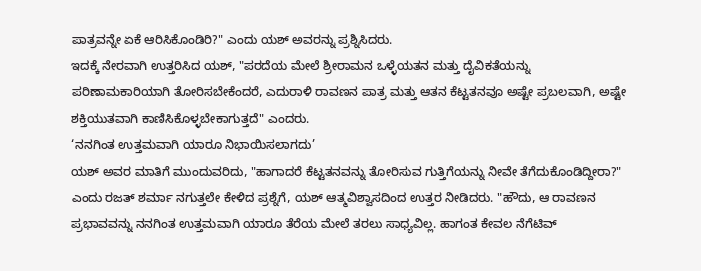ಪಾತ್ರವನ್ನೇ ಏಕೆ ಆರಿಸಿಕೊಂಡಿರಿ?" ಎಂದು ಯಶ್ ಅವರನ್ನು ಪ್ರಶ್ನಿಸಿದರು.
ಇದಕ್ಕೆ ನೇರವಾಗಿ ಉತ್ತರಿಸಿದ ಯಶ್, "ಪರದೆಯ ಮೇಲೆ ಶ್ರೀರಾಮನ ಒಳ್ಳೆಯತನ ಮತ್ತು ದೈವಿಕತೆಯನ್ನು ಪರಿಣಾಮಕಾರಿಯಾಗಿ ತೋರಿಸಬೇಕೆಂದರೆ, ಎದುರಾಳಿ ರಾವಣನ ಪಾತ್ರ ಮತ್ತು ಆತನ ಕೆಟ್ಟತನವೂ ಅಷ್ಟೇ ಪ್ರಬಲವಾಗಿ, ಅಷ್ಟೇ ಶಕ್ತಿಯುತವಾಗಿ ಕಾಣಿಸಿಕೊಳ್ಳಬೇಕಾಗುತ್ತದೆ" ಎಂದರು.
‘ನನಗಿಂತ ಉತ್ತಮವಾಗಿ ಯಾರೂ ನಿಭಾಯಿಸಲಾಗದು’
ಯಶ್ ಅವರ ಮಾತಿಗೆ ಮುಂದುವರಿದು, "ಹಾಗಾದರೆ ಕೆಟ್ಟತನವನ್ನು ತೋರಿಸುವ ಗುತ್ತಿಗೆಯನ್ನು ನೀವೇ ತೆಗೆದುಕೊಂಡಿದ್ದೀರಾ?" ಎಂದು ರಜತ್ ಶರ್ಮಾ ನಗುತ್ತಲೇ ಕೇಳಿದ ಪ್ರಶ್ನೆಗೆ, ಯಶ್ ಆತ್ಮವಿಶ್ವಾಸದಿಂದ ಉತ್ತರ ನೀಡಿದರು. "ಹೌದು, ಆ ರಾವಣನ ಪ್ರಭಾವವನ್ನು ನನಗಿಂತ ಉತ್ತಮವಾಗಿ ಯಾರೂ ತೆರೆಯ ಮೇಲೆ ತರಲು ಸಾಧ್ಯವಿಲ್ಲ. ಹಾಗಂತ ಕೇವಲ ನೆಗೆಟಿವ್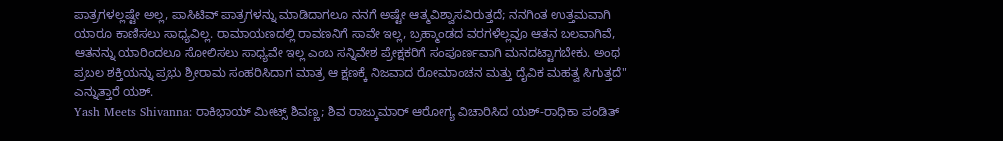ಪಾತ್ರಗಳಲ್ಲಷ್ಟೇ ಅಲ್ಲ, ಪಾಸಿಟಿವ್ ಪಾತ್ರಗಳನ್ನು ಮಾಡಿದಾಗಲೂ ನನಗೆ ಅಷ್ಟೇ ಆತ್ಮವಿಶ್ವಾಸವಿರುತ್ತದೆ; ನನಗಿಂತ ಉತ್ತಮವಾಗಿ ಯಾರೂ ಕಾಣಿಸಲು ಸಾಧ್ಯವಿಲ್ಲ. ರಾಮಾಯಣದಲ್ಲಿ ರಾವಣನಿಗೆ ಸಾವೇ ಇಲ್ಲ, ಬ್ರಹ್ಮಾಂಡದ ವರಗಳೆಲ್ಲವೂ ಆತನ ಬಲವಾಗಿವೆ, ಆತನನ್ನು ಯಾರಿಂದಲೂ ಸೋಲಿಸಲು ಸಾಧ್ಯವೇ ಇಲ್ಲ ಎಂಬ ಸನ್ನಿವೇಶ ಪ್ರೇಕ್ಷಕರಿಗೆ ಸಂಪೂರ್ಣವಾಗಿ ಮನದಟ್ಟಾಗಬೇಕು. ಅಂಥ ಪ್ರಬಲ ಶಕ್ತಿಯನ್ನು ಪ್ರಭು ಶ್ರೀರಾಮ ಸಂಹರಿಸಿದಾಗ ಮಾತ್ರ ಆ ಕ್ಷಣಕ್ಕೆ ನಿಜವಾದ ರೋಮಾಂಚನ ಮತ್ತು ದೈವಿಕ ಮಹತ್ವ ಸಿಗುತ್ತದೆ" ಎನ್ನುತ್ತಾರೆ ಯಶ್.
Yash Meets Shivanna: ರಾಕಿಭಾಯ್ ಮೀಟ್ಸ್ ಶಿವಣ್ಣ; ಶಿವ ರಾಜ್ಕುಮಾರ್ ಆರೋಗ್ಯ ವಿಚಾರಿಸಿದ ಯಶ್-ರಾಧಿಕಾ ಪಂಡಿತ್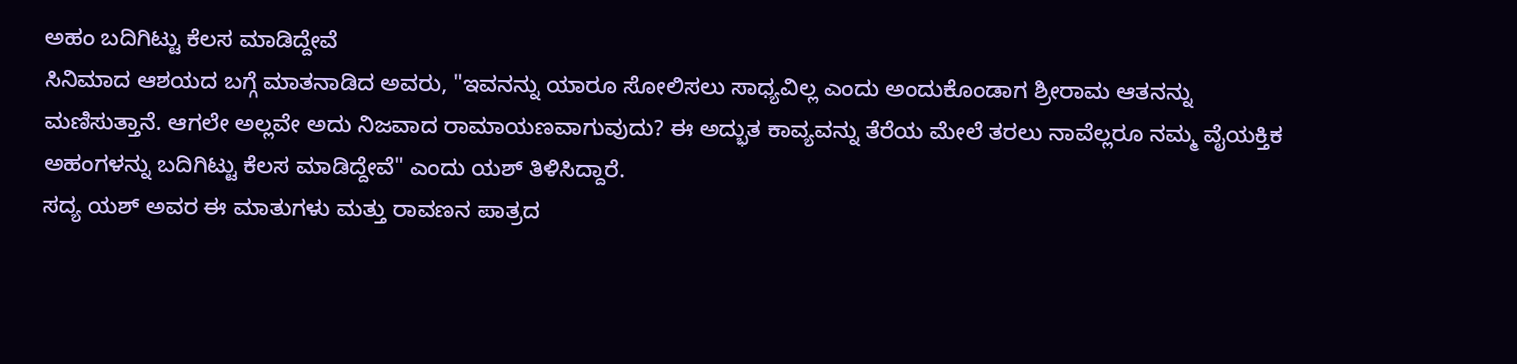ಅಹಂ ಬದಿಗಿಟ್ಟು ಕೆಲಸ ಮಾಡಿದ್ದೇವೆ
ಸಿನಿಮಾದ ಆಶಯದ ಬಗ್ಗೆ ಮಾತನಾಡಿದ ಅವರು, "ಇವನನ್ನು ಯಾರೂ ಸೋಲಿಸಲು ಸಾಧ್ಯವಿಲ್ಲ ಎಂದು ಅಂದುಕೊಂಡಾಗ ಶ್ರೀರಾಮ ಆತನನ್ನು ಮಣಿಸುತ್ತಾನೆ. ಆಗಲೇ ಅಲ್ಲವೇ ಅದು ನಿಜವಾದ ರಾಮಾಯಣವಾಗುವುದು? ಈ ಅದ್ಭುತ ಕಾವ್ಯವನ್ನು ತೆರೆಯ ಮೇಲೆ ತರಲು ನಾವೆಲ್ಲರೂ ನಮ್ಮ ವೈಯಕ್ತಿಕ ಅಹಂಗಳನ್ನು ಬದಿಗಿಟ್ಟು ಕೆಲಸ ಮಾಡಿದ್ದೇವೆ" ಎಂದು ಯಶ್ ತಿಳಿಸಿದ್ದಾರೆ.
ಸದ್ಯ ಯಶ್ ಅವರ ಈ ಮಾತುಗಳು ಮತ್ತು ರಾವಣನ ಪಾತ್ರದ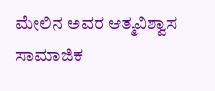ಮೇಲಿನ ಅವರ ಆತ್ಮವಿಶ್ವಾಸ ಸಾಮಾಜಿಕ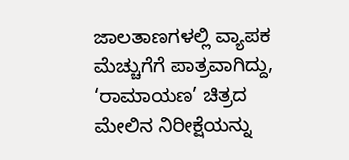ಜಾಲತಾಣಗಳಲ್ಲಿ ವ್ಯಾಪಕ ಮೆಚ್ಚುಗೆಗೆ ಪಾತ್ರವಾಗಿದ್ದು, ‘ರಾಮಾಯಣ’ ಚಿತ್ರದ ಮೇಲಿನ ನಿರೀಕ್ಷೆಯನ್ನು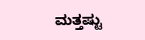ಮತ್ತಷ್ಟು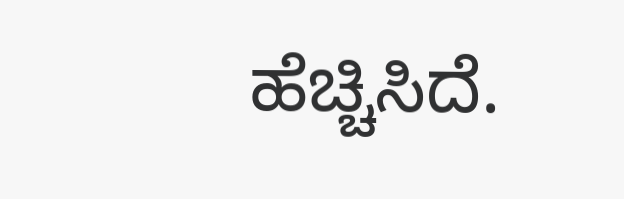ಹೆಚ್ಚಿಸಿದೆ.